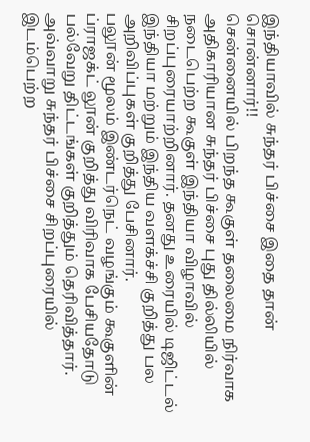இந்தியாவில் சுந்தர் பிச்சை இதை தான் சொன்னார்!!
சென்னையில் பிறந்த கூகுள் தலைமை நிர்வாக அதிகாரியான சுந்தர் பிச்சை புது தில்லியில் நடைபெற்ற கூகுள் இந்தியா விழாவில் சிறப்புரையாற்றினார். தனது உரையில் டிஜிட்டல் இந்தியா மற்றும் இந்திய வளக்ச்சி குறித்து பல அறிவிப்புகள் குறித்து பேசினார்.
பலூன் மூலம் இண்டர்நெட் வழங்கும் கூகுளின் ப்ராஜக்ட் லூன் குறித்து விரிவாக பேசியதோடு பல்வேறு திட்டங்கள் குறித்தும் தெரிவித்தார். அவ்வாறு சுந்தர் பிச்சை சிறப்புரையில் இடம்பெற்ற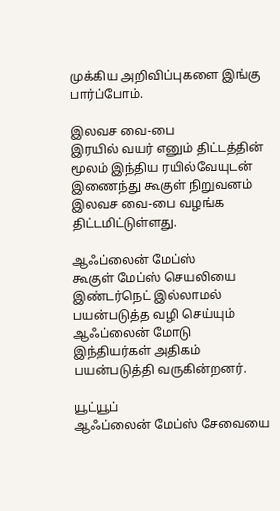முக்கிய அறிவிப்புகளை இங்கு பார்ப்போம்.

இலவச வை-பை
இரயில் வயர் எனும் திட்டத்தின் மூலம் இந்திய ரயில்வேயுடன் இணைந்து கூகுள் நிறுவனம் இலவச வை-பை வழங்க திட்டமிட்டுள்ளது.

ஆஃப்லைன் மேப்ஸ்
கூகுள் மேப்ஸ் செயலியை இண்டர்நெட் இல்லாமல் பயன்படுத்த வழி செய்யும் ஆஃப்லைன் மோடு இந்தியர்கள் அதிகம் பயன்படுத்தி வருகின்றனர்.

யூட்யூப்
ஆஃப்லைன் மேப்ஸ் சேவையை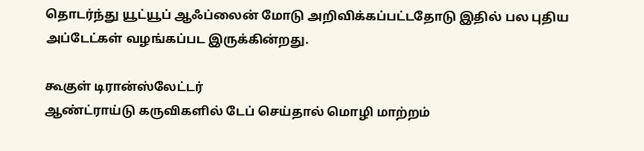தொடர்ந்து யூட்யூப் ஆஃப்லைன் மோடு அறிவிக்கப்பட்டதோடு இதில் பல புதிய அப்டேட்கள் வழங்கப்பட இருக்கின்றது.

கூகுள் டிரான்ஸ்லேட்டர்
ஆண்ட்ராய்டு கருவிகளில் டேப் செய்தால் மொழி மாற்றம்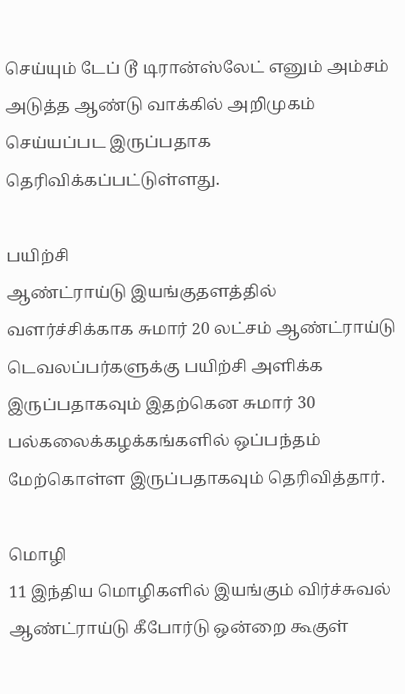செய்யும் டேப் டூ டிரான்ஸ்லேட் எனும் அம்சம் அடுத்த ஆண்டு வாக்கில் அறிமுகம் செய்யப்பட இருப்பதாக தெரிவிக்கப்பட்டுள்ளது.

பயிற்சி
ஆண்ட்ராய்டு இயங்குதளத்தில் வளர்ச்சிக்காக சுமார் 20 லட்சம் ஆண்ட்ராய்டு டெவலப்பர்களுக்கு பயிற்சி அளிக்க இருப்பதாகவும் இதற்கென சுமார் 30 பல்கலைக்கழக்கங்களில் ஒப்பந்தம் மேற்கொள்ள இருப்பதாகவும் தெரிவித்தார்.

மொழி
11 இந்திய மொழிகளில் இயங்கும் விர்ச்சுவல் ஆண்ட்ராய்டு கீபோர்டு ஒன்றை கூகுள்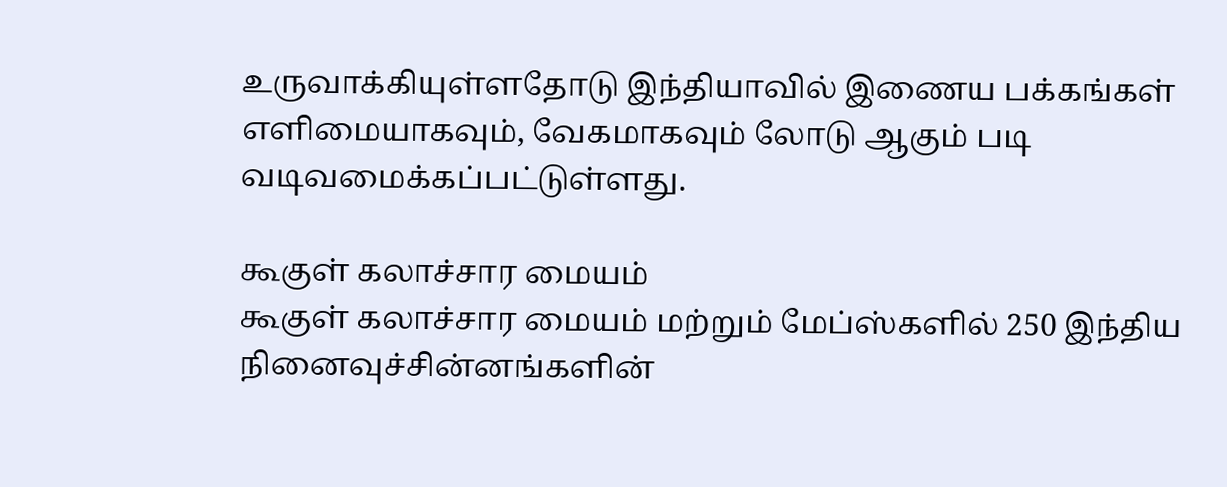உருவாக்கியுள்ளதோடு இந்தியாவில் இணைய பக்கங்கள் எளிமையாகவும், வேகமாகவும் லோடு ஆகும் படி வடிவமைக்கப்பட்டுள்ளது.

கூகுள் கலாச்சார மையம்
கூகுள் கலாச்சார மையம் மற்றும் மேப்ஸ்களில் 250 இந்திய நினைவுச்சின்னங்களின்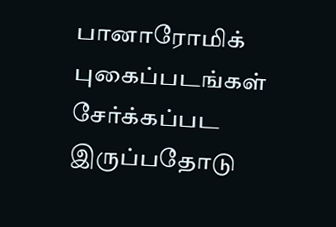பானாரோமிக் புகைப்படங்கள் சேர்க்கப்பட இருப்பதோடு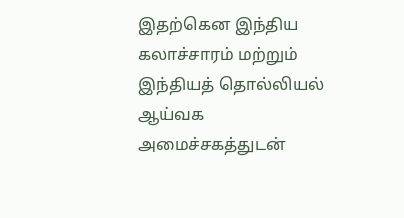இதற்கென இந்திய கலாச்சாரம் மற்றும் இந்தியத் தொல்லியல் ஆய்வக அமைச்சகத்துடன்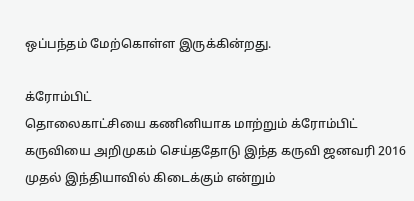ஒப்பந்தம் மேற்கொள்ள இருக்கின்றது.

க்ரோம்பிட்
தொலைகாட்சியை கணினியாக மாற்றும் க்ரோம்பிட் கருவியை அறிமுகம் செய்ததோடு இந்த கருவி ஜனவரி 2016 முதல் இந்தியாவில் கிடைக்கும் என்றும்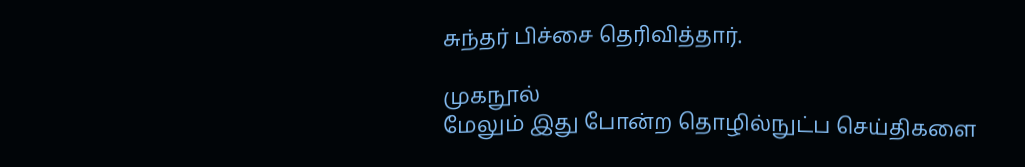சுந்தர் பிச்சை தெரிவித்தார்.

முகநூல்
மேலும் இது போன்ற தொழில்நுட்ப செய்திகளை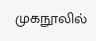முகநூலில்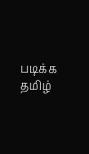படிக்க தமிழ்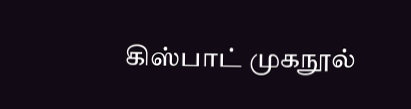கிஸ்பாட் முகநூல்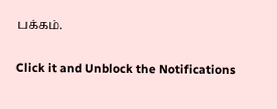பக்கம்.


Click it and Unblock the Notifications